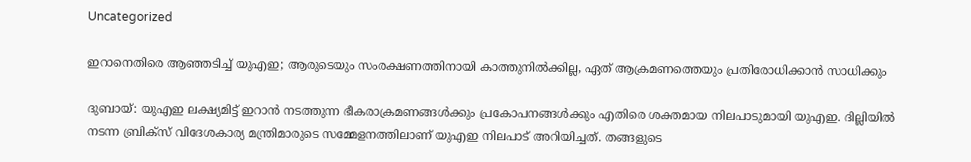Uncategorized

ഇറാനെതിരെ ആഞ്ഞടിച്ച് യുഎഇ; ആരുടെയും സംരക്ഷണത്തിനായി കാത്തുനിൽക്കില്ല, ഏത് ആക്രമണത്തെയും പ്രതിരോധിക്കാൻ സാധിക്കും

ദുബായ്: യുഎഇ ലക്ഷ്യമിട്ട് ഇറാൻ നടത്തുന്ന ഭീകരാക്രമണങ്ങൾക്കും പ്രകോപനങ്ങൾക്കും എതിരെ ശക്തമായ നിലപാടുമായി യുഎഇ. ദില്ലിയിൽ നടന്ന ബ്രിക്‌സ് വിദേശകാര്യ മന്ത്രിമാരുടെ സമ്മേളനത്തിലാണ് യുഎഇ നിലപാട് അറിയിച്ചത്. തങ്ങളുടെ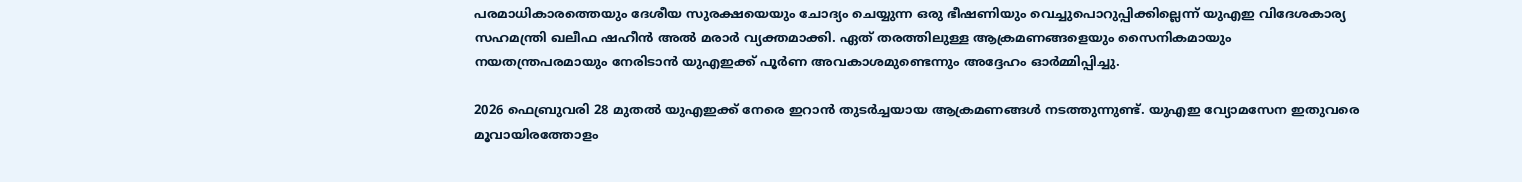പരമാധികാരത്തെയും ദേശീയ സുരക്ഷയെയും ചോദ്യം ചെയ്യുന്ന ഒരു ഭീഷണിയും വെച്ചുപൊറുപ്പിക്കില്ലെന്ന് യുഎഇ വിദേശകാര്യ സഹമന്ത്രി ഖലീഫ ഷഹീൻ അൽ മരാർ വ്യക്തമാക്കി. ഏത് തരത്തിലുള്ള ആക്രമണങ്ങളെയും സൈനികമായും നയതന്ത്രപരമായും നേരിടാൻ യുഎഇക്ക് പൂർണ അവകാശമുണ്ടെന്നും അദ്ദേഹം ഓർമ്മിപ്പിച്ചു.

2026 ഫെബ്രുവരി 28 മുതൽ യുഎഇക്ക് നേരെ ഇറാൻ തുടർച്ചയായ ആക്രമണങ്ങൾ നടത്തുന്നുണ്ട്. യുഎഇ വ്യോമസേന ഇതുവരെ മൂവായിരത്തോളം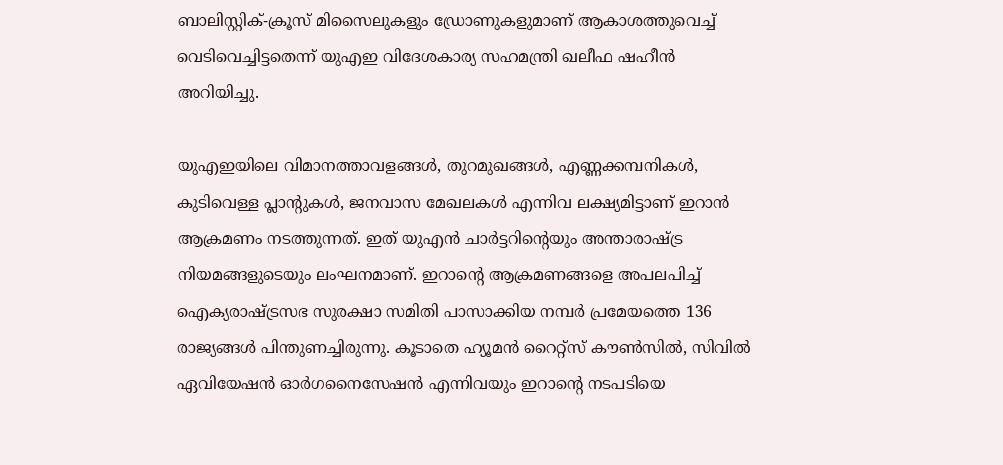ബാലിസ്റ്റിക്-ക്രൂസ് മിസൈലുകളും ഡ്രോണുകളുമാണ് ആകാശത്തുവെച്ച് വെടിവെച്ചിട്ടതെന്ന് യുഎഇ വിദേശകാര്യ സഹമന്ത്രി ഖലീഫ ഷഹീൻ അറിയിച്ചു.

യുഎഇയിലെ വിമാനത്താവളങ്ങൾ, തുറമുഖങ്ങൾ, എണ്ണക്കമ്പനികൾ, കുടിവെള്ള പ്ലാന്റുകൾ, ജനവാസ മേഖലകൾ എന്നിവ ലക്ഷ്യമിട്ടാണ് ഇറാൻ ആക്രമണം നടത്തുന്നത്. ഇത് യുഎൻ ചാർട്ടറിന്റെയും അന്താരാഷ്ട്ര നിയമങ്ങളുടെയും ലംഘനമാണ്. ഇറാന്റെ ആക്രമണങ്ങളെ അപലപിച്ച് ഐക്യരാഷ്ട്രസഭ സുരക്ഷാ സമിതി പാസാക്കിയ നമ്പർ പ്രമേയത്തെ 136 രാജ്യങ്ങൾ പിന്തുണച്ചിരുന്നു. കൂടാതെ ഹ്യൂമൻ റൈറ്റ്‌സ് കൗൺസിൽ, സിവിൽ ഏവിയേഷൻ ഓർഗനൈസേഷൻ എന്നിവയും ഇറാന്റെ നടപടിയെ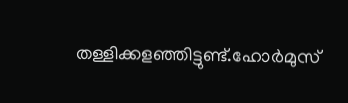തള്ളിക്കളഞ്ഞിട്ടുണ്ട്.ഹോർമുസ്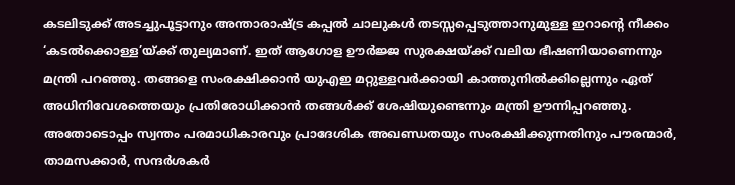കടലിടുക്ക് അടച്ചുപൂട്ടാനും അന്താരാഷ്ട്ര കപ്പൽ ചാലുകൾ തടസ്സപ്പെടുത്താനുമുള്ള ഇറാന്റെ നീക്കം ‘കടൽക്കൊള്ള’യ്ക്ക് തുല്യമാണ്. ഇത് ആഗോള ഊർജ്ജ സുരക്ഷയ്ക്ക് വലിയ ഭീഷണിയാണെന്നും മന്ത്രി പറ‌ഞ്ഞു. തങ്ങളെ സംരക്ഷിക്കാൻ യുഎഇ മറ്റുള്ളവർക്കായി കാത്തുനിൽക്കില്ലെന്നും ഏത് അധിനിവേശത്തെയും പ്രതിരോധിക്കാൻ തങ്ങൾക്ക് ശേഷിയുണ്ടെന്നും മന്ത്രി ഊന്നിപ്പറഞ്ഞു. അതോടൊപ്പം സ്വന്തം പരമാധികാരവും പ്രാദേശിക അഖണ്ഡതയും സംരക്ഷിക്കുന്നതിനും പൗരന്മാർ, താമസക്കാർ, സന്ദർശകർ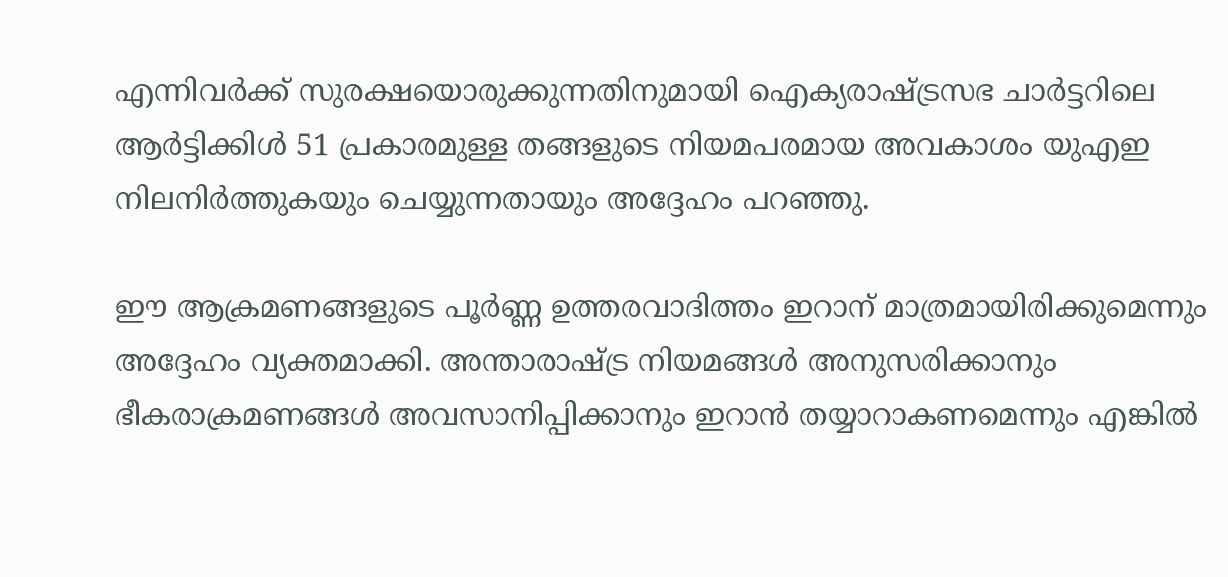എന്നിവർക്ക് സുരക്ഷയൊരുക്കുന്നതിനുമായി ഐക്യരാഷ്ട്രസഭ ചാർട്ടറിലെ ആർട്ടിക്കിൾ 51 പ്രകാരമുള്ള തങ്ങളുടെ നിയമപരമായ അവകാശം യുഎഇ നിലനിർത്തുകയും ചെയ്യുന്നതായും അദ്ദേഹം പറഞ്ഞു.

ഈ ആക്രമണങ്ങളുടെ പൂർണ്ണ ഉത്തരവാദിത്തം ഇറാന് മാത്രമായിരിക്കുമെന്നും അദ്ദേഹം വ്യക്തമാക്കി. അന്താരാഷ്ട്ര നിയമങ്ങൾ അനുസരിക്കാനും ഭീകരാക്രമണങ്ങൾ അവസാനിപ്പിക്കാനും ഇറാൻ തയ്യാറാകണമെന്നും എങ്കിൽ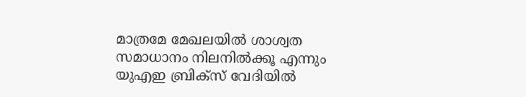മാത്രമേ മേഖലയിൽ ശാശ്വത സമാധാനം നിലനിൽക്കൂ എന്നും യുഎഇ ബ്രിക്‌സ് വേദിയിൽ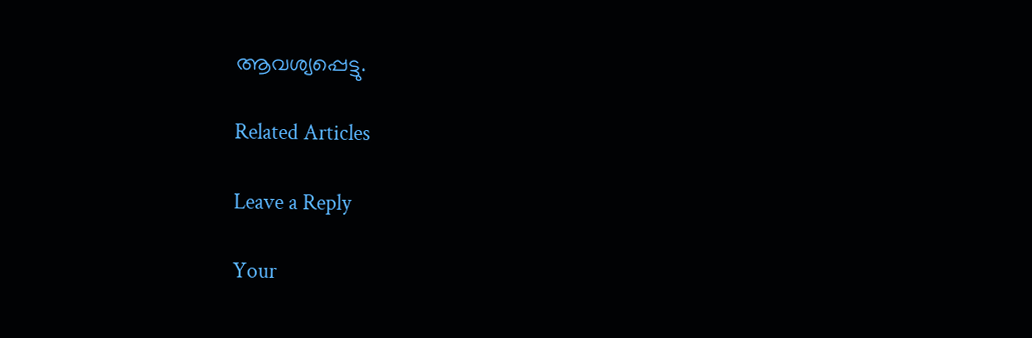ആവശ്യപ്പെട്ടു.

Related Articles

Leave a Reply

Your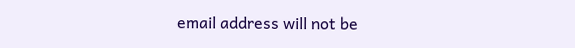email address will not be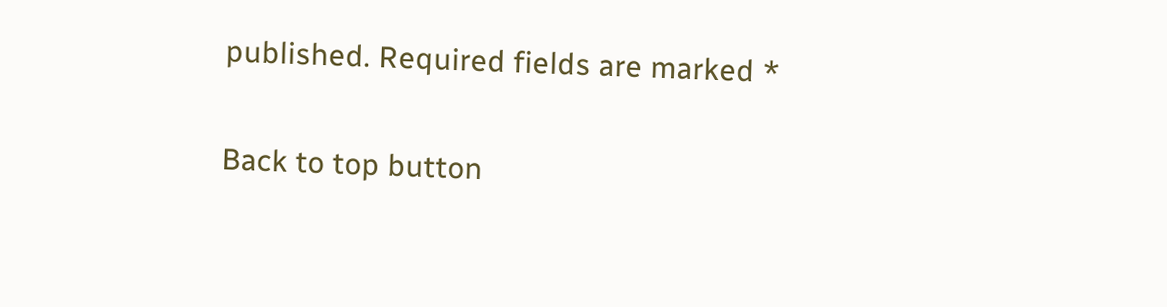published. Required fields are marked *

Back to top button